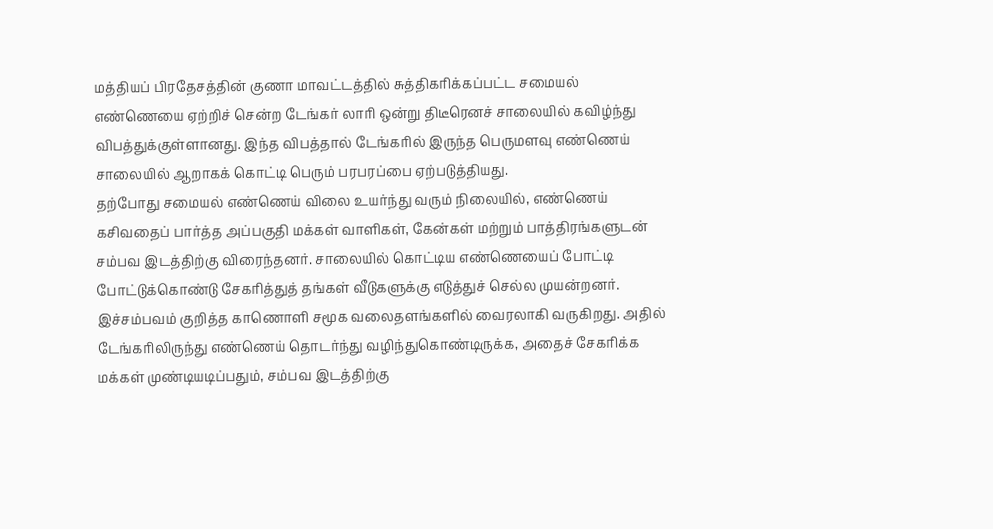மத்தியப் பிரதேசத்தின் குணா மாவட்டத்தில் சுத்திகரிக்கப்பட்ட சமையல் எண்ணெயை ஏற்றிச் சென்ற டேங்கர் லாரி ஒன்று திடீரெனச் சாலையில் கவிழ்ந்து விபத்துக்குள்ளானது. இந்த விபத்தால் டேங்கரில் இருந்த பெருமளவு எண்ணெய் சாலையில் ஆறாகக் கொட்டி பெரும் பரபரப்பை ஏற்படுத்தியது.
தற்போது சமையல் எண்ணெய் விலை உயர்ந்து வரும் நிலையில், எண்ணெய் கசிவதைப் பார்த்த அப்பகுதி மக்கள் வாளிகள், கேன்கள் மற்றும் பாத்திரங்களுடன் சம்பவ இடத்திற்கு விரைந்தனர். சாலையில் கொட்டிய எண்ணெயைப் போட்டி போட்டுக்கொண்டு சேகரித்துத் தங்கள் வீடுகளுக்கு எடுத்துச் செல்ல முயன்றனர்.
இச்சம்பவம் குறித்த காணொளி சமூக வலைதளங்களில் வைரலாகி வருகிறது. அதில் டேங்கரிலிருந்து எண்ணெய் தொடர்ந்து வழிந்துகொண்டிருக்க, அதைச் சேகரிக்க மக்கள் முண்டியடிப்பதும், சம்பவ இடத்திற்கு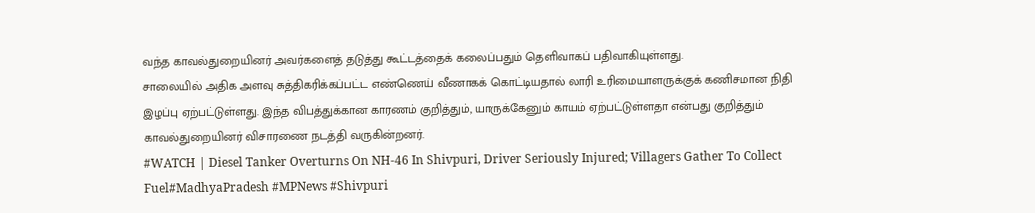வந்த காவல்துறையினர் அவர்களைத் தடுத்து கூட்டத்தைக் கலைப்பதும் தெளிவாகப் பதிவாகியுள்ளது.
சாலையில் அதிக அளவு சுத்திகரிக்கப்பட்ட எண்ணெய் வீணாகக் கொட்டியதால் லாரி உரிமையாளருக்குக் கணிசமான நிதி இழப்பு ஏற்பட்டுள்ளது. இந்த விபத்துக்கான காரணம் குறித்தும், யாருக்கேனும் காயம் ஏற்பட்டுள்ளதா என்பது குறித்தும் காவல்துறையினர் விசாரணை நடத்தி வருகின்றனர்.
#WATCH | Diesel Tanker Overturns On NH-46 In Shivpuri, Driver Seriously Injured; Villagers Gather To Collect Fuel#MadhyaPradesh #MPNews #Shivpuri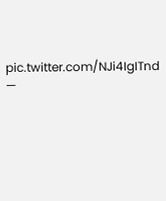pic.twitter.com/NJi4IgITnd —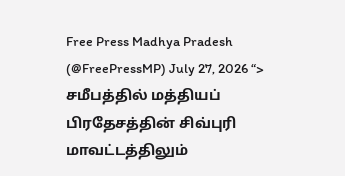Free Press Madhya Pradesh (@FreePressMP) July 27, 2026 “>
சமீபத்தில் மத்தியப் பிரதேசத்தின் சிவ்புரி மாவட்டத்திலும்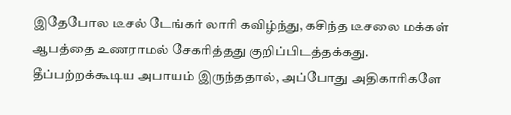இதேபோல டீசல் டேங்கர் லாரி கவிழ்ந்து, கசிந்த டீசலை மக்கள் ஆபத்தை உணராமல் சேகரித்தது குறிப்பிடத்தக்கது. தீப்பற்றக்கூடிய அபாயம் இருந்ததால், அப்போது அதிகாரிகளே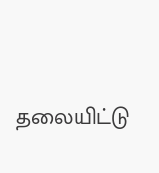தலையிட்டு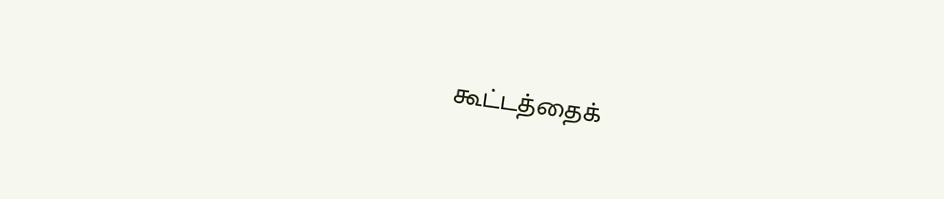கூட்டத்தைக்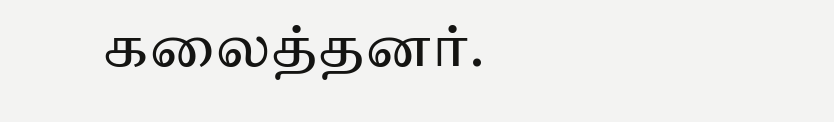கலைத்தனர்.